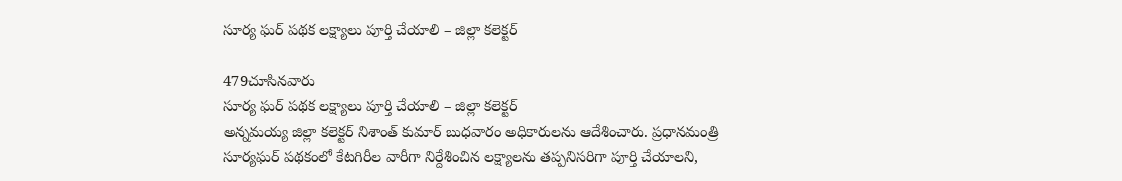సూర్య ఘర్ పథక లక్ష్యాలు పూర్తి చేయాలి – జిల్లా కలెక్టర్

479చూసినవారు
సూర్య ఘర్ పథక లక్ష్యాలు పూర్తి చేయాలి – జిల్లా కలెక్టర్
అన్నమయ్య జిల్లా కలెక్టర్ నిశాంత్ కుమార్ బుధవారం అధికారులను ఆదేశించారు. ప్రధానమంత్రి సూర్యఘర్ పథకంలో కేటగిరీల వారీగా నిర్దేశించిన లక్ష్యాలను తప్పనిసరిగా పూర్తి చేయాలని,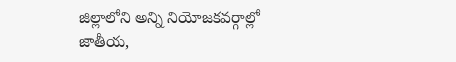జిల్లాలోని అన్ని నియోజకవర్గాల్లో జాతీయ,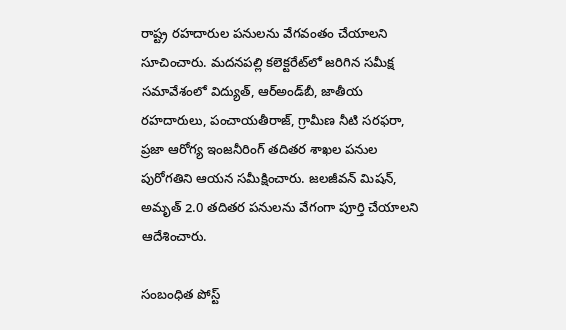రాష్ట్ర రహదారుల పనులను వేగవంతం చేయాలని సూచించారు. మదనపల్లి కలెక్టరేట్‌లో జరిగిన సమీక్ష సమావేశంలో విద్యుత్, ఆర్‌అండ్‌బీ, జాతీయ రహదారులు, పంచాయతీరాజ్, గ్రామీణ నీటి సరఫరా, ప్రజా ఆరోగ్య ఇంజనీరింగ్ తదితర శాఖల పనుల పురోగతిని ఆయన సమీక్షించారు. జలజీవన్ మిషన్, అమృత్ 2.0 తదితర పనులను వేగంగా పూర్తి చేయాలని ఆదేశించారు.

సంబంధిత పోస్ట్